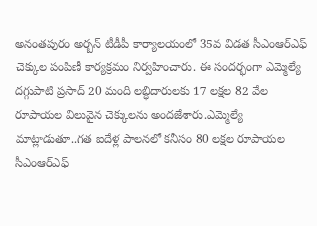అనంతపురం అర్బన్ టీడీపీ కార్యాలయంలో 35వ విడత సీఎంఆర్ఎఫ్ చెక్కుల పంపిణీ కార్యక్రమం నిర్వహించారు. ఈ సందర్భంగా ఎమ్మెల్యే దగ్గుపాటి ప్రసాద్ 20 మంది లబ్ధిదారులకు 17 లక్షల 82 వేల రూపాయల విలువైన చెక్కులను అందజేశారు.ఎమ్మెల్యే మాట్లాడుతూ..గత ఐదేళ్ల పాలనలో కనీసం 80 లక్షల రూపాయల సీఎంఆర్ఎఫ్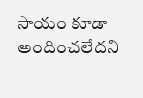సాయం కూడా అందించలేదని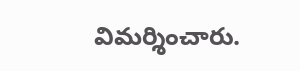విమర్శించారు.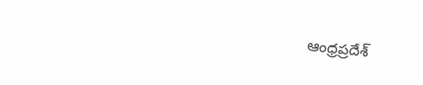ఆంధ్రప్రదేశ్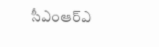సీఎంఆర్ఎ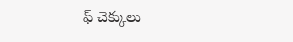ఫ్ చెక్కులు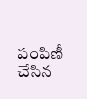పంపిణీ చేసిన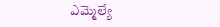ఎమ్మెల్యే